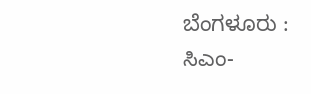ಬೆಂಗಳೂರು : ಸಿಎಂ-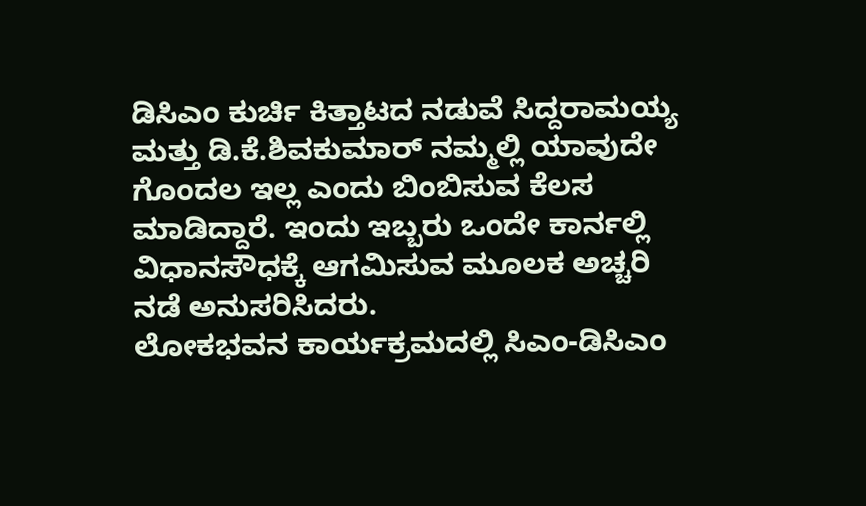ಡಿಸಿಎಂ ಕುರ್ಚಿ ಕಿತ್ತಾಟದ ನಡುವೆ ಸಿದ್ದರಾಮಯ್ಯ ಮತ್ತು ಡಿ.ಕೆ.ಶಿವಕುಮಾರ್ ನಮ್ಮಲ್ಲಿ ಯಾವುದೇ ಗೊಂದಲ ಇಲ್ಲ ಎಂದು ಬಿಂಬಿಸುವ ಕೆಲಸ ಮಾಡಿದ್ದಾರೆ. ಇಂದು ಇಬ್ಬರು ಒಂದೇ ಕಾರ್ನಲ್ಲಿ ವಿಧಾನಸೌಧಕ್ಕೆ ಆಗಮಿಸುವ ಮೂಲಕ ಅಚ್ಚರಿ ನಡೆ ಅನುಸರಿಸಿದರು.
ಲೋಕಭವನ ಕಾರ್ಯಕ್ರಮದಲ್ಲಿ ಸಿಎಂ-ಡಿಸಿಎಂ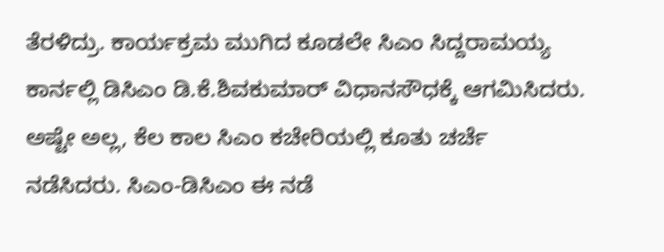ತೆರಳಿದ್ರು. ಕಾರ್ಯಕ್ರಮ ಮುಗಿದ ಕೂಡಲೇ ಸಿಎಂ ಸಿದ್ದರಾಮಯ್ಯ ಕಾರ್ನಲ್ಲಿ ಡಿಸಿಎಂ ಡಿ.ಕೆ.ಶಿವಕುಮಾರ್ ವಿಧಾನಸೌಧಕ್ಕೆ ಆಗಮಿಸಿದರು. ಅಷ್ಟೇ ಅಲ್ಲ, ಕೆಲ ಕಾಲ ಸಿಎಂ ಕಚೇರಿಯಲ್ಲಿ ಕೂತು ಚರ್ಚೆ ನಡೆಸಿದರು. ಸಿಎಂ-ಡಿಸಿಎಂ ಈ ನಡೆ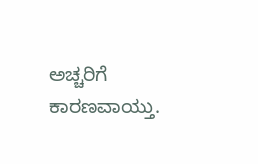ಅಚ್ಚರಿಗೆ ಕಾರಣವಾಯ್ತು.